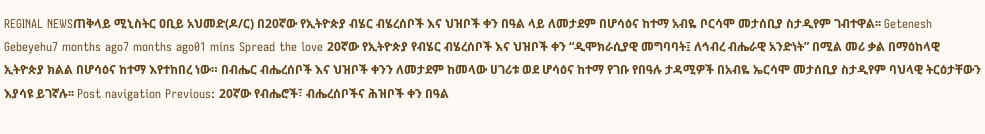REGINAL NEWSጠቅላይ ሚኒስትር ዐቢይ አህመድ(ዶ/ር) በ20ኛው የኢትዮጵያ ብሄር ብሄረሰቦች እና ህዝቦች ቀን በዓል ላይ ለመታደም በሆሳዕና ከተማ አብዬ ቦርሳሞ መታሰቢያ ስታዲየም ገብተዋል፡፡ Getenesh Gebeyehu7 months ago7 months ago01 mins Spread the love 20ኛው የኢትዮጵያ የብሄር ብሄረሰቦች እና ህዝቦች ቀን “ዲሞክራሲያዊ መግባባት፤ ለኅብረ ብሔራዊ አንድነት” በሚል መሪ ቃል በማዕከላዊ ኢትዮጵያ ክልል በሆሳዕና ከተማ እየተከበረ ነው። በብሔር ብሔረሰቦች እና ህዝቦች ቀንን ለመታደም ከመላው ሀገሪቱ ወደ ሆሳዕና ከተማ የገቡ የበዓሉ ታዳሚዎች በአብዬ ኤርሳሞ መታሰቢያ ስታዲየም ባህላዊ ትርዕታቸውን እያሳዩ ይገኛሉ፡፡ Post navigation Previous: 20ኛው የብሔሮች፣ ብሔረሰቦችና ሕዝቦች ቀን በዓል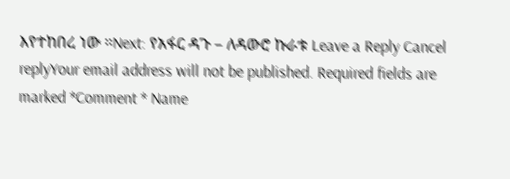እየተከበረ ነው ።Next: የአፋር ዳጉ – ለዳውሮ ኩራቱ Leave a Reply Cancel replyYour email address will not be published. Required fields are marked *Comment * Name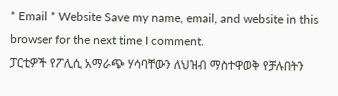* Email * Website Save my name, email, and website in this browser for the next time I comment.
ፓርቲዎች የፖሊሲ አማራጭ ሃሳባቸውን ለህዝብ ማስተዋወቅ የቻሉበትን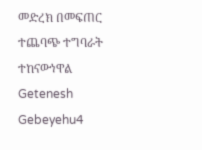መድረክ በመፍጠር ተጨባጭ ተግባራት ተከናውነዋል Getenesh Gebeyehu4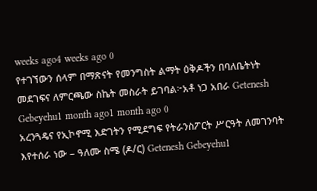weeks ago4 weeks ago 0
የተገኘውን ሰላም በማጽናት የመንግስት ልማት ዕቅዶችን በባለቤትነት መደገፍና ለምርጫው ስኬት መስራት ይገባል፦አቶ ነጋ አበራ Getenesh Gebeyehu1 month ago1 month ago 0
አረንጓዴና የኢኮኖሚ እድገትን የሚደግፍ የትራንስፖርት ሥርዓት ለመገንባት እየተሰራ ነው – ዓለሙ ስሜ (ዶ/ር) Getenesh Gebeyehu1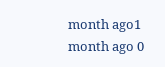month ago1 month ago 0